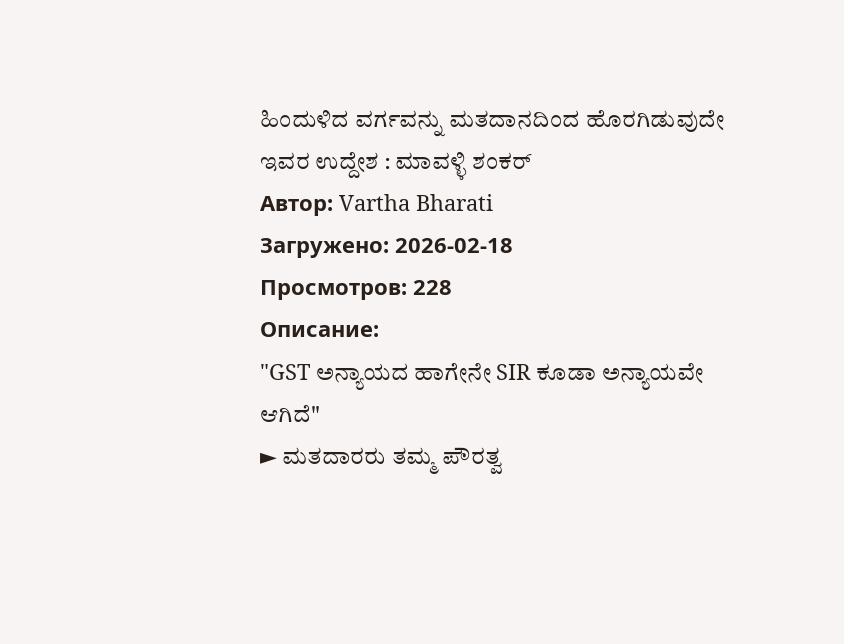ಹಿಂದುಳಿದ ವರ್ಗವನ್ನು ಮತದಾನದಿಂದ ಹೊರಗಿಡುವುದೇ ಇವರ ಉದ್ದೇಶ : ಮಾವಳ್ಳಿ ಶಂಕರ್
Автор: Vartha Bharati
Загружено: 2026-02-18
Просмотров: 228
Описание:
"GST ಅನ್ಯಾಯದ ಹಾಗೇನೇ SIR ಕೂಡಾ ಅನ್ಯಾಯವೇ ಆಗಿದೆ"
► ಮತದಾರರು ತಮ್ಮ ಪೌರತ್ವ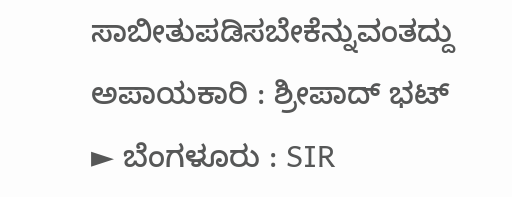ಸಾಬೀತುಪಡಿಸಬೇಕೆನ್ನುವಂತದ್ದು ಅಪಾಯಕಾರಿ : ಶ್ರೀಪಾದ್ ಭಟ್
► ಬೆಂಗಳೂರು : SIR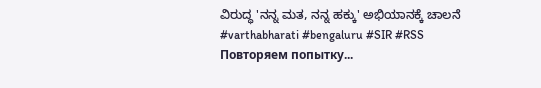ವಿರುದ್ಧ 'ನನ್ನ ಮತ, ನನ್ನ ಹಕ್ಕು' ಅಭಿಯಾನಕ್ಕೆ ಚಾಲನೆ
#varthabharati #bengaluru #SIR #RSS
Повторяем попытку...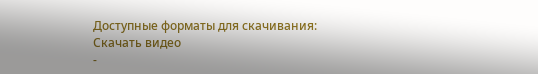Доступные форматы для скачивания:
Скачать видео
-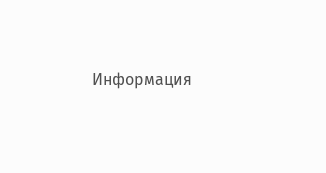Информация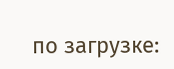по загрузке: